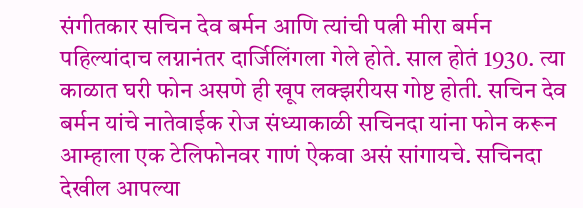संगीतकार सचिन देव बर्मन आणि त्यांची पत्नी मीरा बर्मन पहिल्यांदाच लग्नानंतर दार्जिलिंगला गेले होते. साल होतं 1930. त्या काळात घरी फोन असणे ही खूप लक्झरीयस गोष्ट होती. सचिन देव बर्मन यांचे नातेवाईक रोज संध्याकाळी सचिनदा यांना फोन करून आम्हाला एक टेलिफोनवर गाणं ऐकवा असं सांगायचे. सचिनदा देखील आपल्या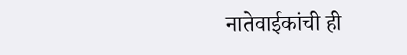नातेवाईकांची ही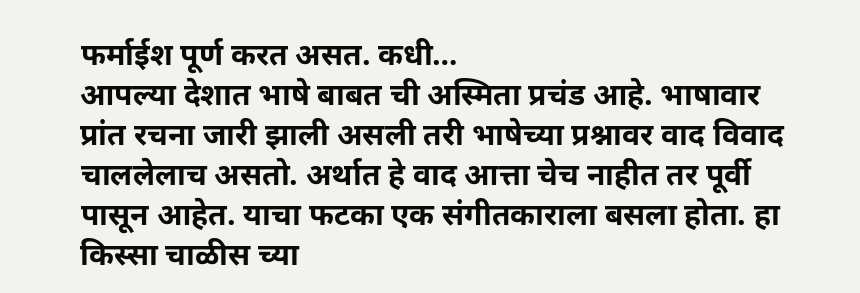फर्माईश पूर्ण करत असत. कधी…
आपल्या देशात भाषे बाबत ची अस्मिता प्रचंड आहे. भाषावार प्रांत रचना जारी झाली असली तरी भाषेच्या प्रश्नावर वाद विवाद चाललेलाच असतो. अर्थात हे वाद आत्ता चेच नाहीत तर पूर्वी पासून आहेत. याचा फटका एक संगीतकाराला बसला होता. हा किस्सा चाळीस च्या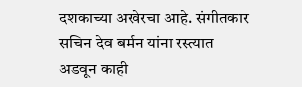दशकाच्या अखेरचा आहे. संगीतकार सचिन देव बर्मन यांना रस्त्यात अडवून काही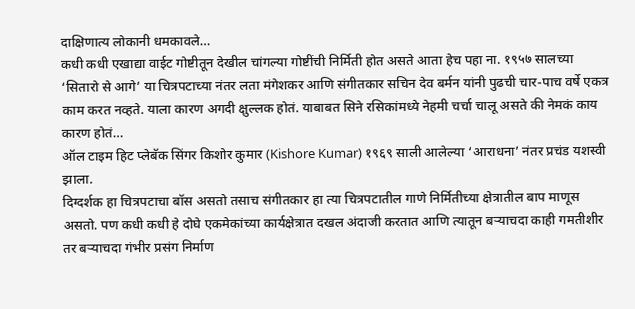दाक्षिणात्य लोकानी धमकावले…
कधी कधी एखाद्या वाईट गोष्टीतून देखील चांगल्या गोष्टींची निर्मिती होत असते आता हेच पहा ना. १९५७ सालच्या ‘सितारो से आगे’ या चित्रपटाच्या नंतर लता मंगेशकर आणि संगीतकार सचिन देव बर्मन यांनी पुढची चार-पाच वर्षे एकत्र काम करत नव्हते. याला कारण अगदी क्षुल्लक होतं. याबाबत सिने रसिकांमध्ये नेहमी चर्चा चालू असते की नेमकं काय कारण होतं…
ऑल टाइम हिट प्लेबॅक सिंगर किशोर कुमार (Kishore Kumar) १९६९ साली आलेल्या ‘आराधना’ नंतर प्रचंड यशस्वी झाला.
दिग्दर्शक हा चित्रपटाचा बॉस असतो तसाच संगीतकार हा त्या चित्रपटातील गाणे निर्मितीच्या क्षेत्रातील बाप माणूस असतो. पण कधी कधी हे दोघे एकमेकांच्या कार्यक्षेत्रात दखल अंदाजी करतात आणि त्यातून बऱ्याचदा काही गमतीशीर तर बऱ्याचदा गंभीर प्रसंग निर्माण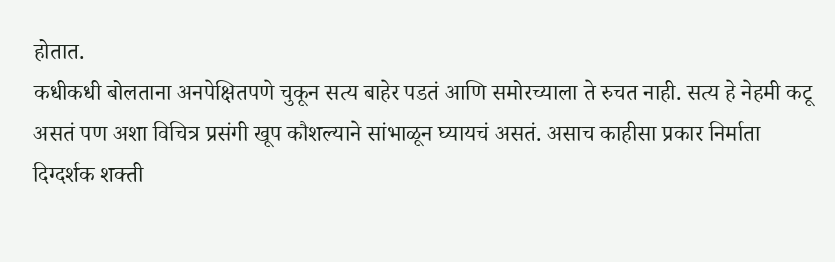होतात.
कधीकधी बोलताना अनपेक्षितपणे चुकून सत्य बाहेर पडतं आणि समोरच्याला ते रुचत नाही. सत्य हे नेहमी कटू असतं पण अशा विचित्र प्रसंगी खूप कौशल्याने सांभाळून घ्यायचं असतं. असाच काहीसा प्रकार निर्माता दिग्दर्शक शक्ती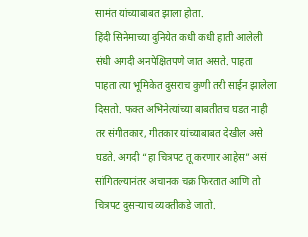सामंत यांच्याबाबत झाला होता.
हिंदी सिनेमाच्या दुनियेत कधी कधी हाती आलेली संधी अगदी अनपेक्षितपणे जात असते. पाहता पाहता त्या भूमिकेत दुसराच कुणी तरी साईन झालेला दिसतो. फक्त अभिनेत्यांच्या बाबतीतच घडत नाही तर संगीतकार, गीतकार यांच्याबाबत देखील असे घडते. अगदी “हा चित्रपट तू करणार आहेस” असं सांगितल्यानंतर अचानक चक्र फिरतात आणि तो चित्रपट दुसऱ्याच व्यक्तीकडे जातो.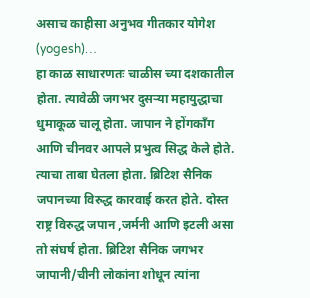असाच काहीसा अनुभव गीतकार योगेश (yogesh)…
हा काळ साधारणतः चाळीस च्या दशकातील होता. त्यावेळी जगभर दुसऱ्या महायुद्धाचा धुमाकूळ चालू होता. जापान ने होंगकॉंग आणि चीनवर आपले प्रभुत्व सिद्ध केले होते. त्याचा ताबा घेतला होता. ब्रिटिश सैनिक जपानच्या विरुद्ध कारवाई करत होते. दोस्त राष्ट्र विरुद्ध जपान ,जर्मनी आणि इटली असा तो संघर्ष होता. ब्रिटिश सैनिक जगभर जापानी/चीनी लोकांना शोधून त्यांना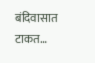बंदिवासात टाकत…